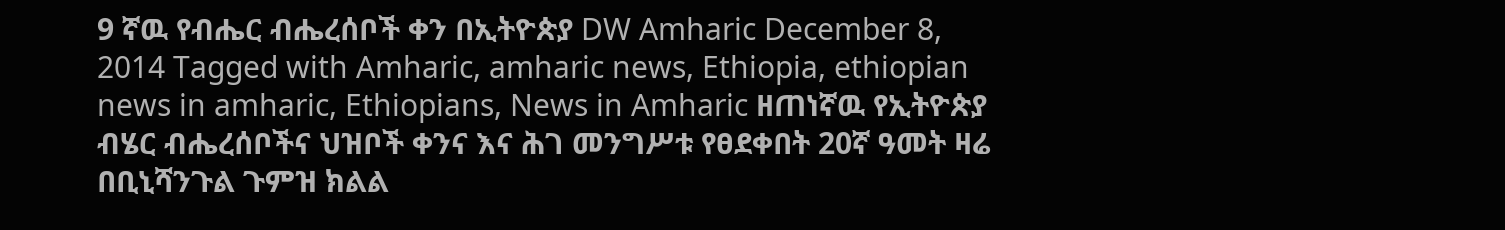9 ኛዉ የብሔር ብሔረሰቦች ቀን በኢትዮጵያ DW Amharic December 8, 2014 Tagged with Amharic, amharic news, Ethiopia, ethiopian news in amharic, Ethiopians, News in Amharic ዘጠነኛዉ የኢትዮጵያ ብሄር ብሔረሰቦችና ህዝቦች ቀንና እና ሕገ መንግሥቱ የፀደቀበት 20ኛ ዓመት ዛሬ በቢኒሻንጉል ጉምዝ ክልል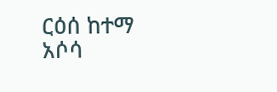ርዕሰ ከተማ አሶሳ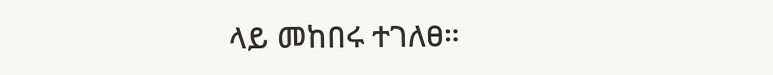ላይ መከበሩ ተገለፀ።